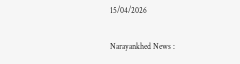15/04/2026

Narayankhed News :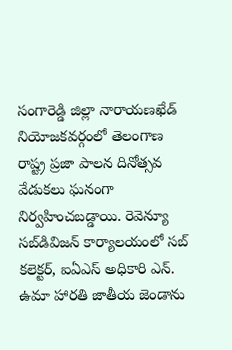సంగారెడ్డి జిల్లా నారాయణఖేడ్ నియోజకవర్గంలో తెలంగాణ రాష్ట్ర ప్రజా పాలన దినోత్సవ వేడుకలు ఘనంగా నిర్వహించబడ్డాయి. రెవెన్యూ సబ్‌డివిజన్ కార్యాలయంలో సబ్ కలెక్టర్, ఐఏఎస్ అధికారి ఎన్. ఉమా హారతి జాతీయ జెండాను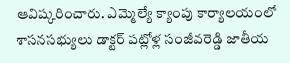ఆవిష్కరించారు. ఎమ్మెల్యే క్యాంపు కార్యాలయంలో శాసనసభ్యులు డాక్టర్ పట్లోళ్ల సంజీవరెడ్డి జాతీయ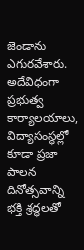జెండాను ఎగురవేశారు. అదేవిధంగా ప్రభుత్వ కార్యాలయాలు, విద్యాసంస్థల్లో కూడా ప్రజా పాలన దినోత్సవాన్ని భక్తి శ్రద్ధలతో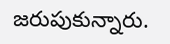జరుపుకున్నారు.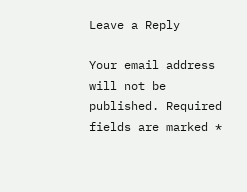Leave a Reply

Your email address will not be published. Required fields are marked *